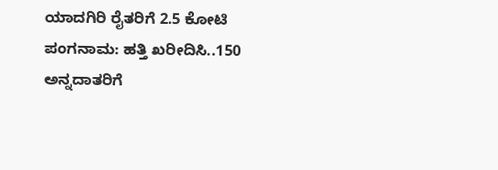ಯಾದಗಿರಿ ರೈತರಿಗೆ 2.5 ಕೋಟಿ ಪಂಗನಾಮ: ಹತ್ತಿ ಖರೀದಿಸಿ..150 ಅನ್ನದಾತರಿಗೆ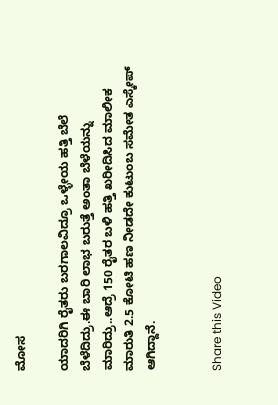ಮೋಸ

ಯಾದರಿಗಿ ರೈತರು ಬರಗಾಲವಿದ್ರೂ ಒಳ್ಳೇಯ ಹತ್ತಿ ಬೆಲೆ ಬೆಳೆದಿದ್ರು.ಈ ಬಾರಿ ಲಾಭ ಬರುತ್ತೆ ಅಂತಾ ಬೆಳೆಯನ್ನು ಮಾರಿದ್ರು..ಆದ್ರೆ 150 ರೈತರ ಬಳಿ ಹತ್ತಿ ಖರೀದಿಸಿದ ಮಾಲೀಕ ಮಾರುತಿ 2.5 ಕೋಟಿ ಹಣ ನೀಡದೇ ಕುಟುಂಬ ಸಮೇತ ಎಸ್ಕೇಪ್ ಆಗಿದ್ದಾನೆ.


Share this Video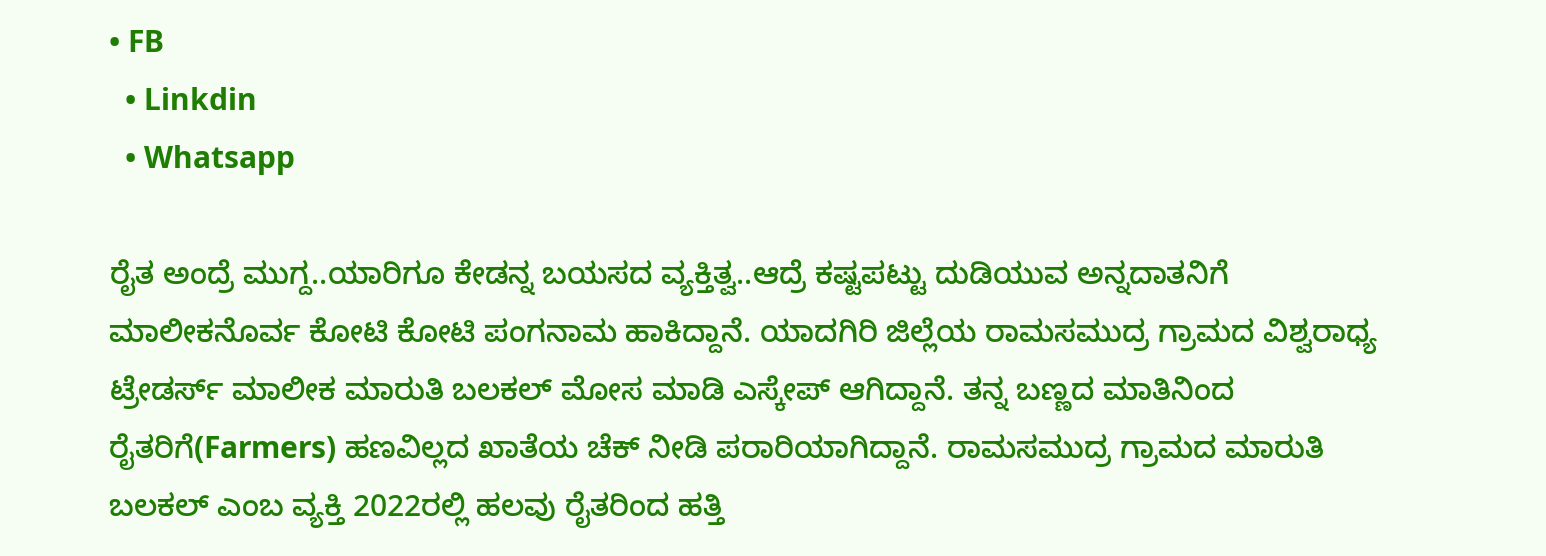• FB
  • Linkdin
  • Whatsapp

ರೈತ ಅಂದ್ರೆ ಮುಗ್ದ..ಯಾರಿಗೂ ಕೇಡನ್ನ ಬಯಸದ ವ್ಯಕ್ತಿತ್ವ..ಆದ್ರೆ ಕಷ್ಟಪಟ್ಟು ದುಡಿಯುವ ಅನ್ನದಾತನಿಗೆ ಮಾಲೀಕನೊರ್ವ ಕೋಟಿ ಕೋಟಿ ಪಂಗನಾಮ ಹಾಕಿದ್ದಾನೆ. ಯಾದಗಿರಿ ಜಿಲ್ಲೆಯ ರಾಮಸಮುದ್ರ ಗ್ರಾಮದ ವಿಶ್ವರಾಧ್ಯ ಟ್ರೇಡರ್ಸ್ ಮಾಲೀಕ ಮಾರುತಿ ಬಲಕಲ್ ಮೋಸ ಮಾಡಿ ಎಸ್ಕೇಪ್ ಆಗಿದ್ದಾನೆ. ತನ್ನ ಬಣ್ಣದ ಮಾತಿನಿಂದ ರೈತರಿಗೆ(Farmers) ಹಣವಿಲ್ಲದ ಖಾತೆಯ ಚೆಕ್ ನೀಡಿ ಪರಾರಿಯಾಗಿದ್ದಾನೆ. ರಾಮಸಮುದ್ರ ಗ್ರಾಮದ ಮಾರುತಿ ಬಲಕಲ್ ಎಂಬ ವ್ಯಕ್ತಿ 2022ರಲ್ಲಿ ಹಲವು ರೈತರಿಂದ ಹತ್ತಿ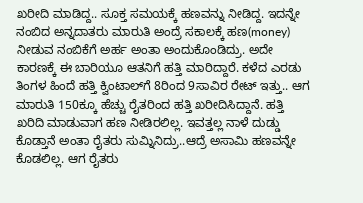ಖರೀದಿ ಮಾಡಿದ್ದ.. ಸೂಕ್ತ ಸಮಯಕ್ಕೆ ಹಣವನ್ನು ನೀಡಿದ್ದ. ಇದನ್ನೇ ನಂಬಿದ ಅನ್ನದಾತರು ಮಾರುತಿ ಅಂದ್ರೆ ಸಕಾಲಕ್ಕೆ ಹಣ(money) ನೀಡುವ ನಂಬಿಕೆಗೆ ಅರ್ಹ ಅಂತಾ ಅಂದುಕೊಂಡಿದ್ರು. ಅದೇ ಕಾರಣಕ್ಕೆ ಈ ಬಾರಿಯೂ ಆತನಿಗೆ ಹತ್ತಿ ಮಾರಿದ್ದಾರೆ. ಕಳೆದ ಎರಡು ತಿಂಗಳ ಹಿಂದೆ ಹತ್ತಿ ಕ್ವಿಂಟಾಲ್‌ಗೆ 8ರಿಂದ 9ಸಾವಿರ ರೇಟ್ ಇತ್ತು.. ಆಗ ಮಾರುತಿ 150ಕ್ಕೂ ಹೆಚ್ಚು ರೈತರಿಂದ ಹತ್ತಿ ಖರೀದಿಸಿದ್ದಾನೆ. ಹತ್ತಿ ಖರಿದಿ ಮಾಡುವಾಗ ಹಣ ನೀಡಿರಲಿಲ್ಲ. ಇವತ್ತಲ್ಲ ನಾಳೆ ದುಡ್ಡು ಕೊಡ್ತಾನೆ ಅಂತಾ ರೈತರು ಸುಮ್ನಿನಿದ್ರು..ಆದ್ರೆ ಅಸಾಮಿ ಹಣವನ್ನೇ ಕೊಡಲಿಲ್ಲ. ಆಗ ರೈತರು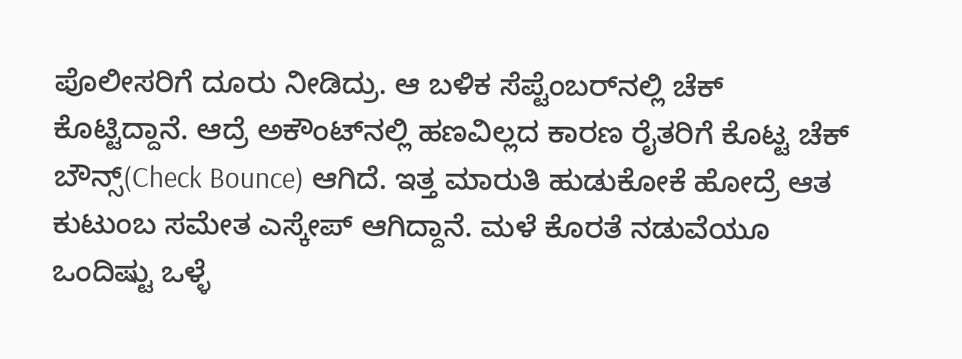ಪೊಲೀಸರಿಗೆ ದೂರು ನೀಡಿದ್ರು. ಆ ಬಳಿಕ ಸೆಪ್ಟೆಂಬರ್‌ನಲ್ಲಿ ಚೆಕ್ ಕೊಟ್ಟಿದ್ದಾನೆ. ಆದ್ರೆ ಅಕೌಂಟ್‌ನಲ್ಲಿ ಹಣವಿಲ್ಲದ ಕಾರಣ ರೈತರಿಗೆ ಕೊಟ್ಟ ಚೆಕ್‌ ಬೌನ್ಸ್(Check Bounce) ಆಗಿದೆ. ಇತ್ತ ಮಾರುತಿ ಹುಡುಕೋಕೆ ಹೋದ್ರೆ ಆತ ಕುಟುಂಬ ಸಮೇತ ಎಸ್ಕೇಪ್ ಆಗಿದ್ದಾನೆ. ಮಳೆ ಕೊರತೆ ನಡುವೆಯೂ ಒಂದಿಷ್ಟು ಒಳ್ಳೆ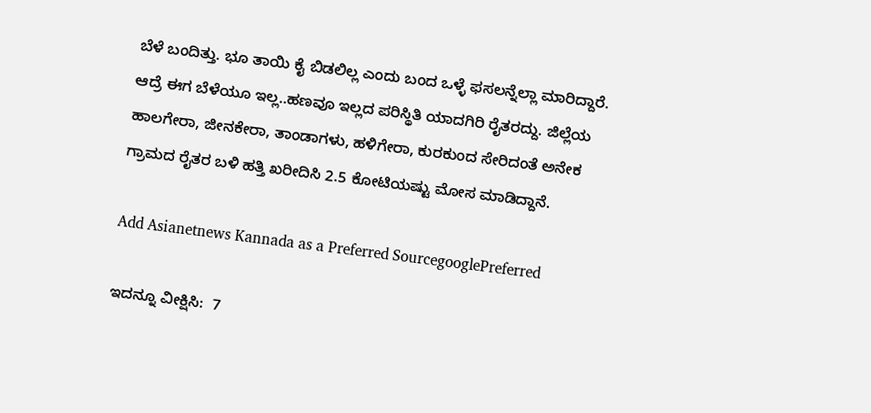ಬೆಳೆ ಬಂದಿತ್ತು. ಭೂ ತಾಯಿ ಕೈ ಬಿಡಲಿಲ್ಲ ಎಂದು ಬಂದ ಒಳ್ಳೆ ಫಸಲನ್ನೆಲ್ಲಾ ಮಾರಿದ್ದಾರೆ. ಆದ್ರೆ ಈಗ ಬೆಳೆಯೂ ಇಲ್ಲ..ಹಣವೂ ಇಲ್ಲದ ಪರಿಸ್ಥಿತಿ ಯಾದಗಿರಿ ರೈತರದ್ದು. ಜಿಲ್ಲೆಯ ಹಾಲಗೇರಾ, ಜೀನಕೇರಾ, ತಾಂಡಾಗಳು, ಹಳಿಗೇರಾ, ಕುರಕುಂದ ಸೇರಿದಂತೆ ಅನೇಕ ಗ್ರಾಮದ ರೈತರ ಬಳಿ ಹತ್ತಿ ಖರೀದಿಸಿ 2.5 ಕೋಟಿಯಷ್ಟು ಮೋಸ ಮಾಡಿದ್ದಾನೆ.

Add Asianetnews Kannada as a Preferred SourcegooglePreferred

ಇದನ್ನೂ ವೀಕ್ಷಿಸಿ:  7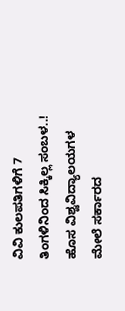ವಿವಿ ಕುಲಪತಿಗಳಿಗೆ 7 ತಿಂಗಳಿನಿಂದ ಸಿಕ್ಕಿಲ್ಲ ಸಂಬಳ..! ಹೊಸ ವಿಶ್ವವಿದ್ಯಾಲಯಗಳ ಮೇಲೆ ಸರ್ಕಾರದ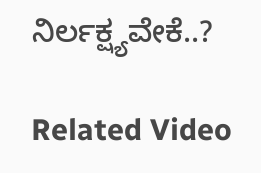ನಿರ್ಲಕ್ಷ್ಯವೇಕೆ..?

Related Video